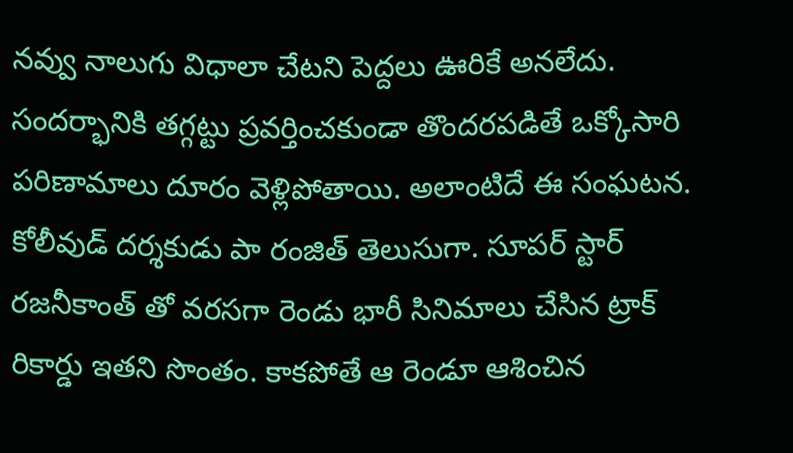నవ్వు నాలుగు విధాలా చేటని పెద్దలు ఊరికే అనలేదు. సందర్భానికి తగ్గట్టు ప్రవర్తించకుండా తొందరపడితే ఒక్కోసారి పరిణామాలు దూరం వెళ్లిపోతాయి. అలాంటిదే ఈ సంఘటన. కోలీవుడ్ దర్శకుడు పా రంజిత్ తెలుసుగా. సూపర్ స్టార్ రజనీకాంత్ తో వరసగా రెండు భారీ సినిమాలు చేసిన ట్రాక్ రికార్డు ఇతని సొంతం. కాకపోతే ఆ రెండూ ఆశించిన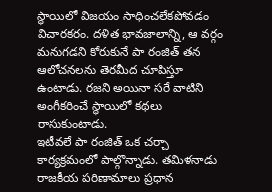స్థాయిలో విజయం సాధించలేకపోవడం విచారకరం. దళిత భావజాలాన్ని, ఆ వర్గం మనుగడని కోరుకునే పా రంజిత్ తన ఆలోచనలను తెరమీద చూపిస్తూ ఉంటాడు. రజని అయినా సరే వాటిని అంగీకరించే స్థాయిలో కథలు రాసుకుంటాడు.
ఇటీవలే పా రంజిత్ ఒక చర్చా కార్యక్రమంలో పాల్గొన్నాడు. తమిళనాడు రాజకీయ పరిణామాలు ప్రధాన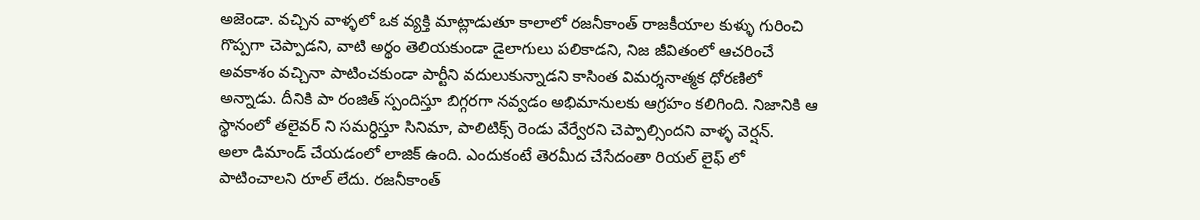అజెండా. వచ్చిన వాళ్ళలో ఒక వ్యక్తి మాట్లాడుతూ కాలాలో రజనీకాంత్ రాజకీయాల కుళ్ళు గురించి గొప్పగా చెప్పాడని, వాటి అర్థం తెలియకుండా డైలాగులు పలికాడని, నిజ జీవితంలో ఆచరించే అవకాశం వచ్చినా పాటించకుండా పార్టీని వదులుకున్నాడని కాసింత విమర్శనాత్మక ధోరణిలో అన్నాడు. దీనికి పా రంజిత్ స్పందిస్తూ బిగ్గరగా నవ్వడం అభిమానులకు ఆగ్రహం కలిగింది. నిజానికి ఆ స్థానంలో తలైవర్ ని సమర్ధిస్తూ సినిమా, పాలిటిక్స్ రెండు వేర్వేరని చెప్పాల్సిందని వాళ్ళ వెర్షన్.
అలా డిమాండ్ చేయడంలో లాజిక్ ఉంది. ఎందుకంటే తెరమీద చేసేదంతా రియల్ లైఫ్ లో పాటించాలని రూల్ లేదు. రజనీకాంత్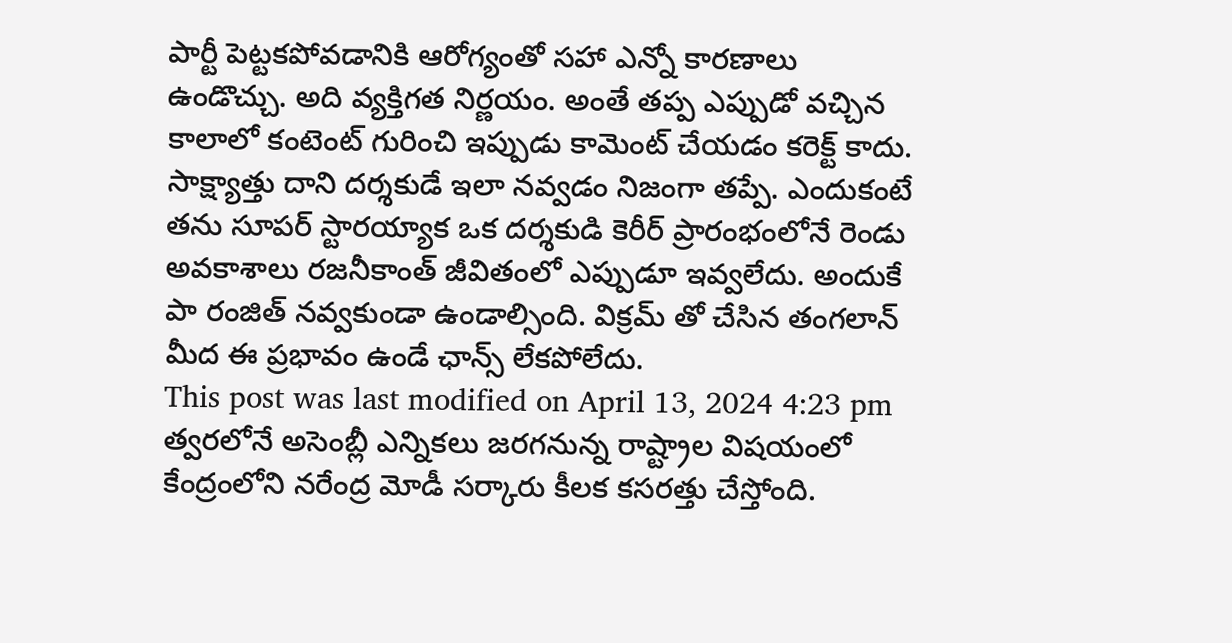పార్టీ పెట్టకపోవడానికి ఆరోగ్యంతో సహా ఎన్నో కారణాలు ఉండొచ్చు. అది వ్యక్తిగత నిర్ణయం. అంతే తప్ప ఎప్పుడో వచ్చిన కాలాలో కంటెంట్ గురించి ఇప్పుడు కామెంట్ చేయడం కరెక్ట్ కాదు. సాక్ష్యాత్తు దాని దర్శకుడే ఇలా నవ్వడం నిజంగా తప్పే. ఎందుకంటే తను సూపర్ స్టారయ్యాక ఒక దర్శకుడి కెరీర్ ప్రారంభంలోనే రెండు అవకాశాలు రజనీకాంత్ జీవితంలో ఎప్పుడూ ఇవ్వలేదు. అందుకే పా రంజిత్ నవ్వకుండా ఉండాల్సింది. విక్రమ్ తో చేసిన తంగలాన్ మీద ఈ ప్రభావం ఉండే ఛాన్స్ లేకపోలేదు.
This post was last modified on April 13, 2024 4:23 pm
త్వరలోనే అసెంబ్లీ ఎన్నికలు జరగనున్న రాష్ట్రాల విషయంలో కేంద్రంలోని నరేంద్ర మోడీ సర్కారు కీలక కసరత్తు చేస్తోంది.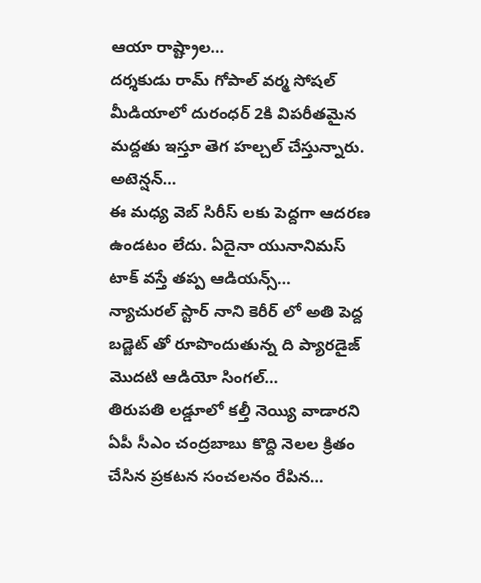ఆయా రాష్ట్రాల…
దర్శకుడు రామ్ గోపాల్ వర్మ సోషల్ మీడియాలో దురంధర్ 2కి విపరీతమైన మద్దతు ఇస్తూ తెగ హల్చల్ చేస్తున్నారు. అటెన్షన్…
ఈ మధ్య వెబ్ సిరీస్ లకు పెద్దగా ఆదరణ ఉండటం లేదు. ఏదైనా యునానిమస్ టాక్ వస్తే తప్ప ఆడియన్స్…
న్యాచురల్ స్టార్ నాని కెరీర్ లో అతి పెద్ద బడ్జెట్ తో రూపొందుతున్న ది ప్యారడైజ్ మొదటి ఆడియో సింగల్…
తిరుపతి లడ్డూలో కల్తీ నెయ్యి వాడారని ఏపీ సీఎం చంద్రబాబు కొద్ది నెలల క్రితం చేసిన ప్రకటన సంచలనం రేపిన…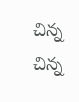చిన్న చిన్న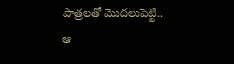పాత్రలతో మొదలుపెట్టి.. ఆ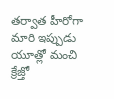తర్వాత హీరోగా మారి ఇప్పుడు యూత్లో మంచి క్రేజ్తో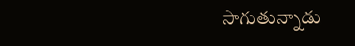సాగుతున్నాడు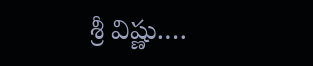శ్రీ విష్ణు.…